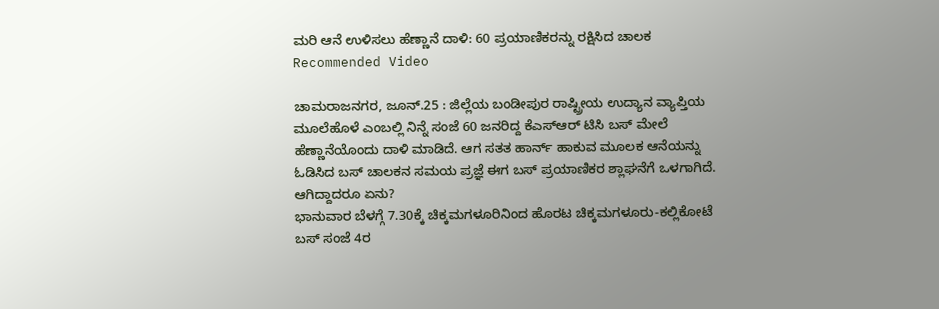ಮರಿ ಆನೆ ಉಳಿಸಲು ಹೆಣ್ಣಾನೆ ದಾಳಿ: 60 ಪ್ರಯಾಣಿಕರನ್ನು ರಕ್ಷಿಸಿದ ಚಾಲಕ
Recommended Video

ಚಾಮರಾಜನಗರ, ಜೂನ್.25 : ಜಿಲ್ಲೆಯ ಬಂಡೀಪುರ ರಾಷ್ಟ್ರೀಯ ಉದ್ಯಾನ ವ್ಯಾಪ್ತಿಯ ಮೂಲೆಹೊಳೆ ಎಂಬಲ್ಲಿ ನಿನ್ನೆ ಸಂಜೆ 60 ಜನರಿದ್ದ ಕೆಎಸ್ಆರ್ ಟಿಸಿ ಬಸ್ ಮೇಲೆ ಹೆಣ್ಣಾನೆಯೊಂದು ದಾಳಿ ಮಾಡಿದೆ. ಆಗ ಸತತ ಹಾರ್ನ್ ಹಾಕುವ ಮೂಲಕ ಆನೆಯನ್ನು ಓಡಿಸಿದ ಬಸ್ ಚಾಲಕನ ಸಮಯ ಪ್ರಜ್ಞೆ ಈಗ ಬಸ್ ಪ್ರಯಾಣಿಕರ ಶ್ಲಾಘನೆಗೆ ಒಳಗಾಗಿದೆ.
ಆಗಿದ್ದಾದರೂ ಏನು?
ಭಾನುವಾರ ಬೆಳಗ್ಗೆ 7.30ಕ್ಕೆ ಚಿಕ್ಕಮಗಳೂರಿನಿಂದ ಹೊರಟ ಚಿಕ್ಕಮಗಳೂರು-ಕಲ್ಲಿಕೋಟೆ ಬಸ್ ಸಂಜೆ 4ರ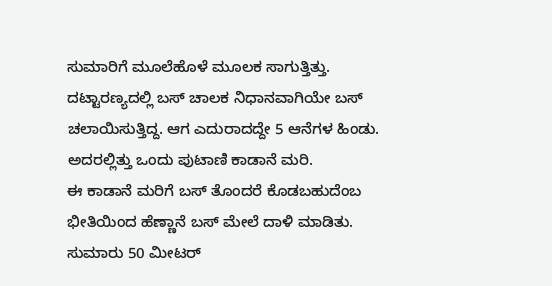ಸುಮಾರಿಗೆ ಮೂಲೆಹೊಳೆ ಮೂಲಕ ಸಾಗುತ್ತಿತ್ತು. ದಟ್ಟಾರಣ್ಯದಲ್ಲಿ ಬಸ್ ಚಾಲಕ ನಿಧಾನವಾಗಿಯೇ ಬಸ್ ಚಲಾಯಿಸುತ್ತಿದ್ದ. ಆಗ ಎದುರಾದದ್ದೇ 5 ಆನೆಗಳ ಹಿಂಡು. ಅದರಲ್ಲಿತ್ತು ಒಂದು ಪುಟಾಣಿ ಕಾಡಾನೆ ಮರಿ.
ಈ ಕಾಡಾನೆ ಮರಿಗೆ ಬಸ್ ತೊಂದರೆ ಕೊಡಬಹುದೆಂಬ ಭೀತಿಯಿಂದ ಹೆಣ್ಣಾನೆ ಬಸ್ ಮೇಲೆ ದಾಳಿ ಮಾಡಿತು. ಸುಮಾರು 50 ಮೀಟರ್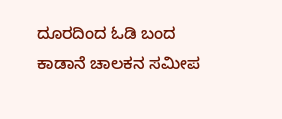ದೂರದಿಂದ ಓಡಿ ಬಂದ ಕಾಡಾನೆ ಚಾಲಕನ ಸಮೀಪ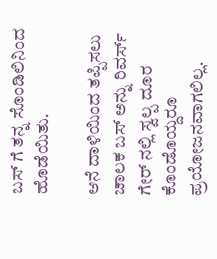ಬಸ್ ಗೆ ತನ್ನ ಸೊಂಡಿಲಿನಿಂದ ಹೊಡೆಯಿತು.

ಆನೆ ದಾಳಿಯಿಂದ ತಪ್ಪಿಸಲು ಚಾಲಕ ಬಸ್ ಅನ್ನು ರಿವರ್ಸ್ ಗೇರ್ ನಲ್ಲಿ ಸ್ವಲ್ಪ ದೂರ ಕೊಂಡೊಯ್ದರೂ ಪ್ರಯೋಜನವಾಗಲಿಲ್ಲ.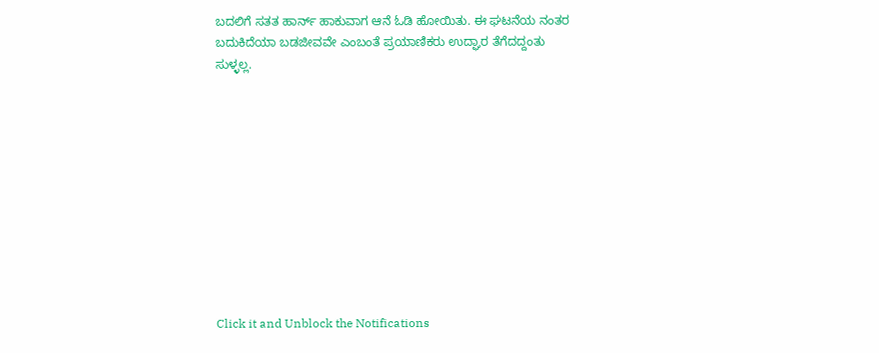ಬದಲಿಗೆ ಸತತ ಹಾರ್ನ್ ಹಾಕುವಾಗ ಆನೆ ಓಡಿ ಹೋಯಿತು. ಈ ಘಟನೆಯ ನಂತರ ಬದುಕಿದೆಯಾ ಬಡಜೀವವೇ ಎಂಬಂತೆ ಪ್ರಯಾಣಿಕರು ಉದ್ಘಾರ ತೆಗೆದದ್ದಂತು ಸುಳ್ಳಲ್ಲ.











Click it and Unblock the Notifications